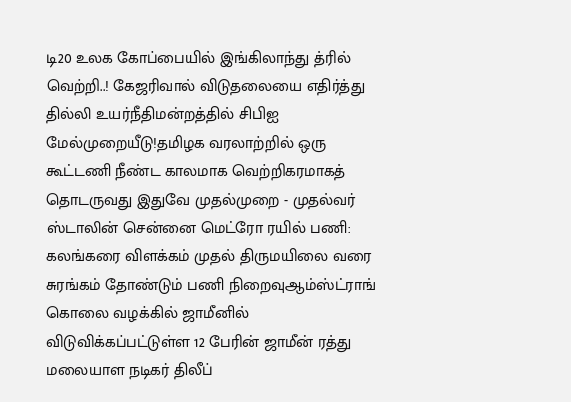டி20 உலக கோப்பையில் இங்கிலாந்து த்ரில் வெற்றி..! கேஜரிவால் விடுதலையை எதிர்த்து தில்லி உயர்நீதிமன்றத்தில் சிபிஐ மேல்முறையீடு!தமிழக வரலாற்றில் ஒரு கூட்டணி நீண்ட காலமாக வெற்றிகரமாகத் தொடருவது இதுவே முதல்முறை - முதல்வர் ஸ்டாலின் சென்னை மெட்ரோ ரயில் பணி: கலங்கரை விளக்கம் முதல் திருமயிலை வரை சுரங்கம் தோண்டும் பணி நிறைவுஆம்ஸ்ட்ராங் கொலை வழக்கில் ஜாமீனில் விடுவிக்கப்பட்டுள்ள 12 பேரின் ஜாமீன் ரத்து மலையாள நடிகர் திலீப்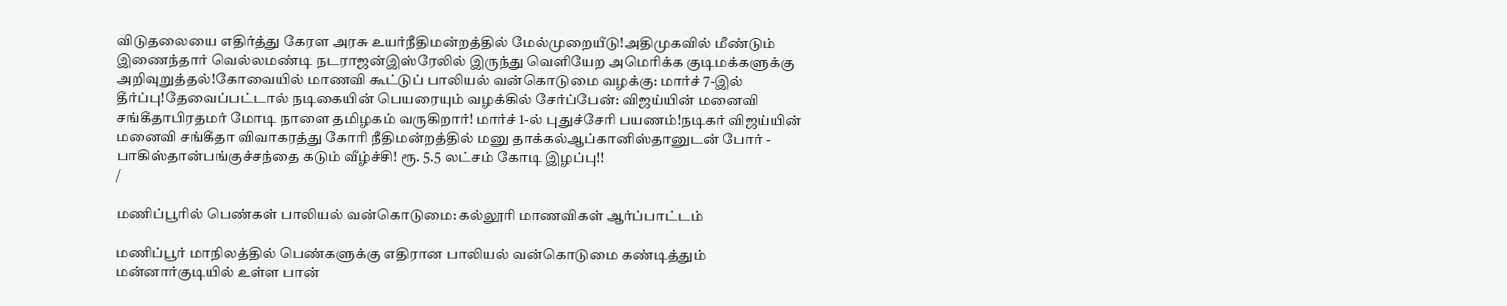விடுதலையை எதிர்த்து கேரள அரசு உயர்நீதிமன்றத்தில் மேல்முறையீடு!அதிமுகவில் மீண்டும் இணைந்தார் வெல்லமண்டி நடராஜன்இஸ்ரேலில் இருந்து வெளியேற அமெரிக்க குடிமக்களுக்கு அறிவுறுத்தல்!கோவையில் மாணவி கூட்டுப் பாலியல் வன்கொடுமை வழக்கு: மார்ச் 7-இல் தீர்ப்பு!தேவைப்பட்டால் நடிகையின் பெயரையும் வழக்கில் சேர்ப்பேன்: விஜய்யின் மனைவி சங்கீதாபிரதமர் மோடி நாளை தமிழகம் வருகிறார்! மார்ச் 1-ல் புதுச்சேரி பயணம்!நடிகர் விஜய்யின் மனைவி சங்கீதா விவாகரத்து கோரி நீதிமன்றத்தில் மனு தாக்கல்ஆப்கானிஸ்தானுடன் போர் - பாகிஸ்தான்பங்குச்சந்தை கடும் வீழ்ச்சி! ரூ. 5.5 லட்சம் கோடி இழப்பு!!
/

மணிப்பூரில் பெண்கள் பாலியல் வன்கொடுமை: கல்லூரி மாணவிகள் ஆர்ப்பாட்டம்

மணிப்பூர் மாநிலத்தில் பெண்களுக்கு எதிரான பாலியல் வன்கொடுமை கண்டித்தும் மன்னார்குடியில் உள்ள பான்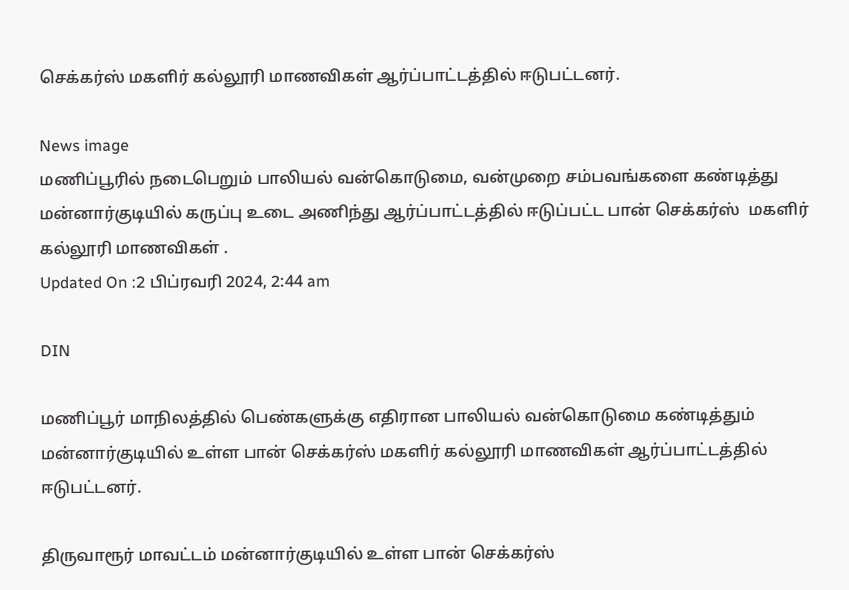செக்கர்ஸ் மகளிர் கல்லூரி மாணவிகள் ஆர்ப்பாட்டத்தில் ஈடுபட்டனர்.

News image
மணிப்பூரில் நடைபெறும் பாலியல் வன்கொடுமை, வன்முறை சம்பவங்களை கண்டித்து மன்னார்குடியில் கருப்பு உடை அணிந்து ஆர்ப்பாட்டத்தில் ஈடுப்பட்ட பான் செக்கர்ஸ்  மகளிர் கல்லூரி மாணவிகள் .
Updated On :2 பிப்ரவரி 2024, 2:44 am

DIN

மணிப்பூர் மாநிலத்தில் பெண்களுக்கு எதிரான பாலியல் வன்கொடுமை கண்டித்தும் மன்னார்குடியில் உள்ள பான் செக்கர்ஸ் மகளிர் கல்லூரி மாணவிகள் ஆர்ப்பாட்டத்தில் ஈடுபட்டனர்.

திருவாரூர் மாவட்டம் மன்னார்குடியில் உள்ள பான் செக்கர்ஸ்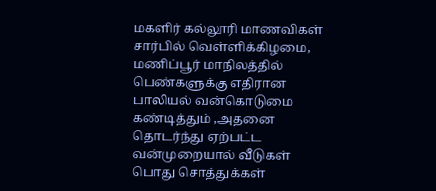மகளிர் கல்லூரி மாணவிகள் சார்பில் வெள்ளிக்கிழமை, மணிப்பூர் மாநிலத்தில் பெண்களுக்கு எதிரான பாலியல் வன்கொடுமை கண்டித்தும் ,அதனை தொடர்ந்து ஏற்பட்ட வன்முறையால் வீடுகள் பொது சொத்துக்கள்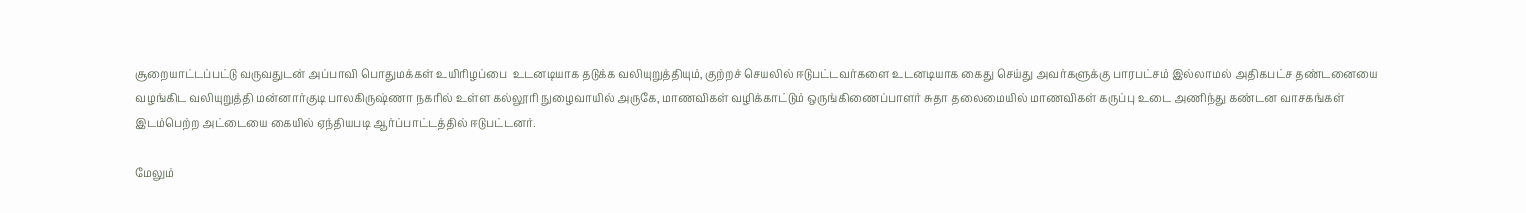சூறையாட்டப்பட்டு வருவதுடன் அப்பாவி பொதுமக்கள் உயிரிழப்பை  உடனடியாக தடுக்க வலியுறுத்தியும், குற்றச் செயலில் ஈடுபட்டவர்களை உடனடியாக கைது செய்து அவர்களுக்கு பாரபட்சம் இல்லாமல் அதிகபட்ச தண்டனையை வழங்கிட வலியுறுத்தி மன்னார்குடி பாலகிருஷ்ணா நகரில் உள்ள கல்லூரி நுழைவாயில் அருகே, மாணவிகள் வழிக்காட்டும் ஒருங்கிணைப்பாளர் சுதா தலைமையில் மாணவிகள் கருப்பு உடை அணிந்து கண்டன வாசகங்கள் இடம்பெற்ற அட்டையை கையில் ஏந்தியபடி ஆர்ப்பாட்டத்தில் ஈடுபட்டனர்.

மேலும்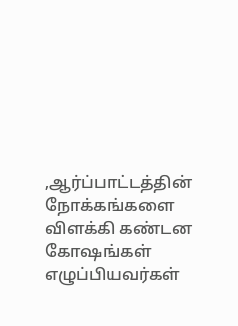,ஆர்ப்பாட்டத்தின் நோக்கங்களை விளக்கி கண்டன கோஷங்கள் எழுப்பியவர்கள்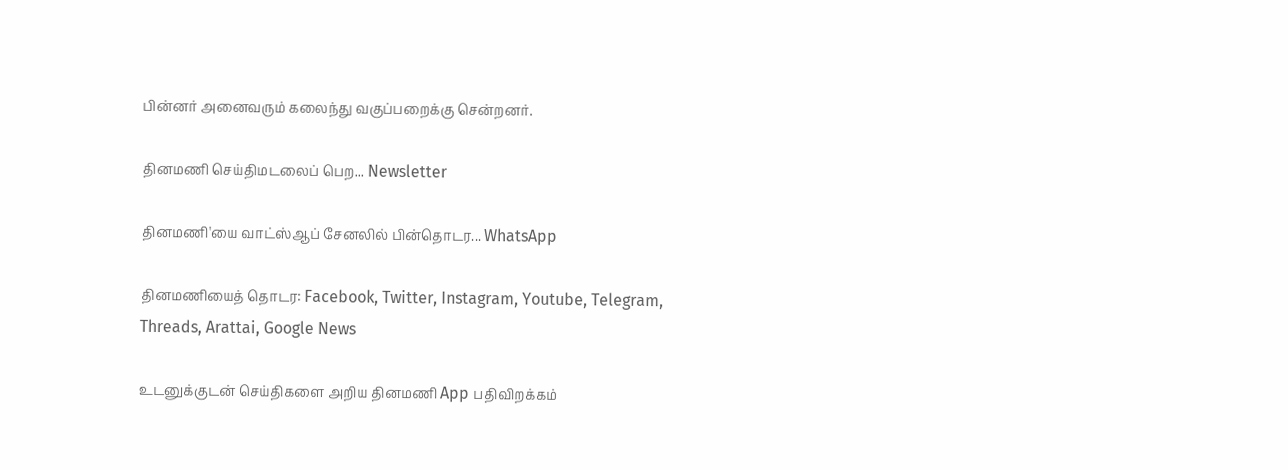பின்னர் அனைவரும் கலைந்து வகுப்பறைக்கு சென்றனர்.

தினமணி செய்திமடலைப் பெற... Newsletter

தினமணி'யை வாட்ஸ்ஆப் சேனலில் பின்தொடர... WhatsApp

தினமணியைத் தொடர: Facebook, Twitter, Instagram, Youtube, Telegram, Threads, Arattai, Google News

உடனுக்குடன் செய்திகளை அறிய தினமணி App பதிவிறக்கம்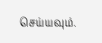செய்யவும்.